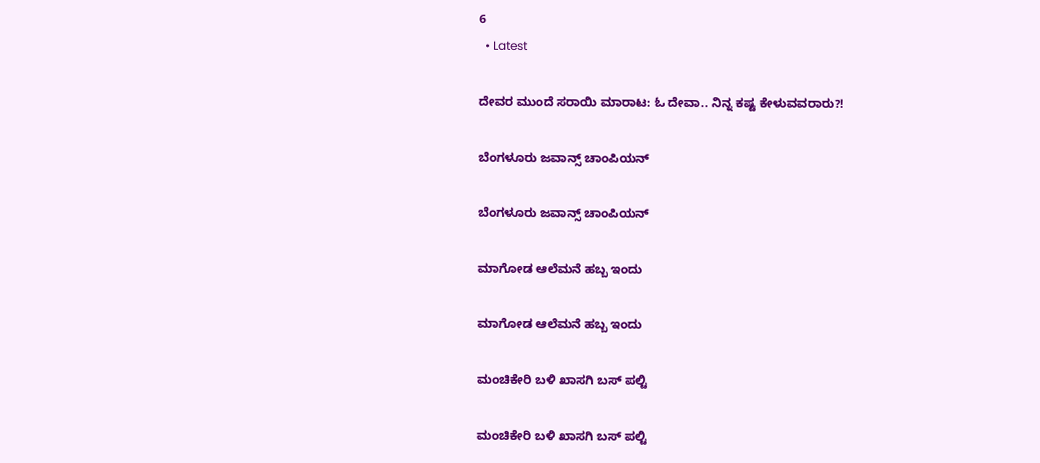6
  • Latest

ದೇವರ ಮುಂದೆ ಸರಾಯಿ ಮಾರಾಟ: ಓ ದೇವಾ.. ನಿನ್ನ ಕಷ್ಟ ಕೇಳುವವರಾರು?!

ಬೆಂಗಳೂರು ಜವಾನ್ಸ್ ಚಾಂಪಿಯನ್

ಬೆಂಗಳೂರು ಜವಾನ್ಸ್ ಚಾಂಪಿಯನ್

ಮಾಗೋಡ ಆಲೆಮನೆ ಹಬ್ಬ ಇಂದು

ಮಾಗೋಡ ಆಲೆಮನೆ ಹಬ್ಬ ಇಂದು

ಮಂಚಿಕೇರಿ‌ ಬಳಿ ಖಾಸಗಿ ಬಸ್ ಪಲ್ಟಿ

ಮಂಚಿಕೇರಿ‌ ಬಳಿ ಖಾಸಗಿ ಬಸ್ ಪಲ್ಟಿ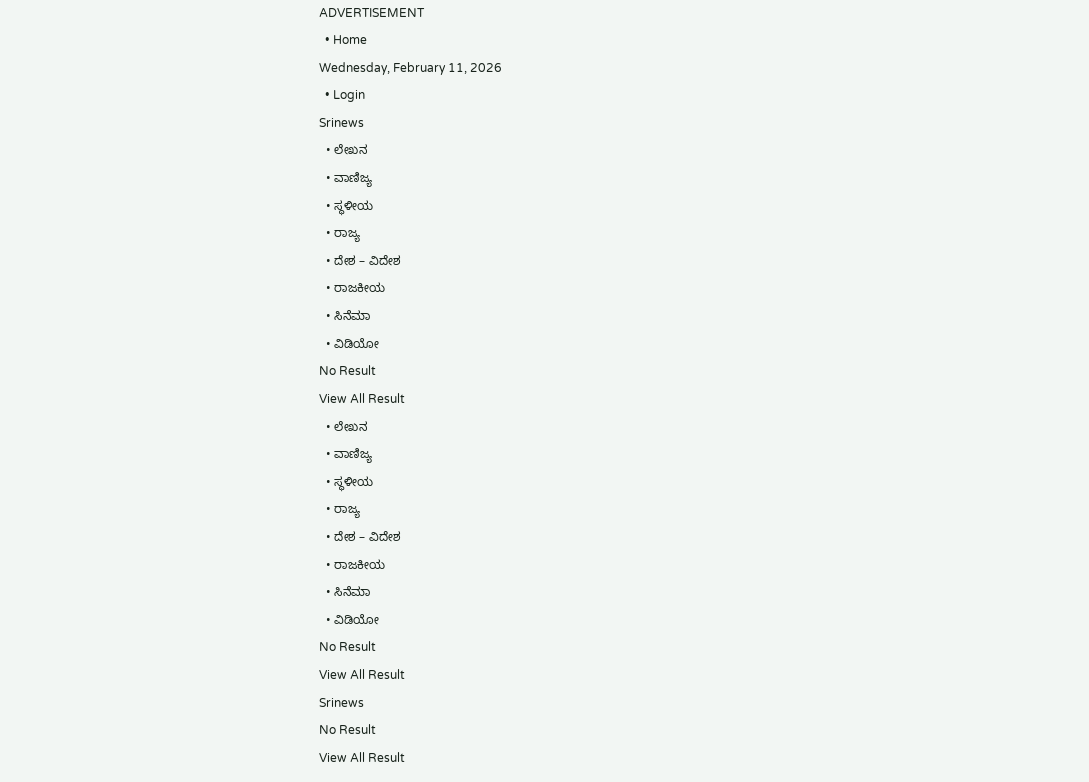ADVERTISEMENT
  • Home
Wednesday, February 11, 2026
  • Login
Srinews
  • ಲೇಖನ
  • ವಾಣಿಜ್ಯ
  • ಸ್ಥಳೀಯ
  • ರಾಜ್ಯ
  • ದೇಶ – ವಿದೇಶ
  • ರಾಜಕೀಯ
  • ಸಿನೆಮಾ
  • ವಿಡಿಯೋ
No Result
View All Result
  • ಲೇಖನ
  • ವಾಣಿಜ್ಯ
  • ಸ್ಥಳೀಯ
  • ರಾಜ್ಯ
  • ದೇಶ – ವಿದೇಶ
  • ರಾಜಕೀಯ
  • ಸಿನೆಮಾ
  • ವಿಡಿಯೋ
No Result
View All Result
Srinews
No Result
View All Result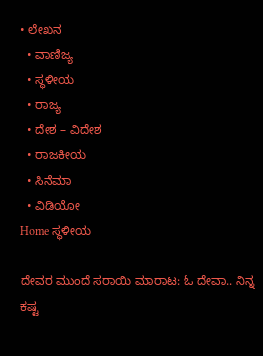• ಲೇಖನ
  • ವಾಣಿಜ್ಯ
  • ಸ್ಥಳೀಯ
  • ರಾಜ್ಯ
  • ದೇಶ – ವಿದೇಶ
  • ರಾಜಕೀಯ
  • ಸಿನೆಮಾ
  • ವಿಡಿಯೋ
Home ಸ್ಥಳೀಯ

ದೇವರ ಮುಂದೆ ಸರಾಯಿ ಮಾರಾಟ: ಓ ದೇವಾ.. ನಿನ್ನ ಕಷ್ಟ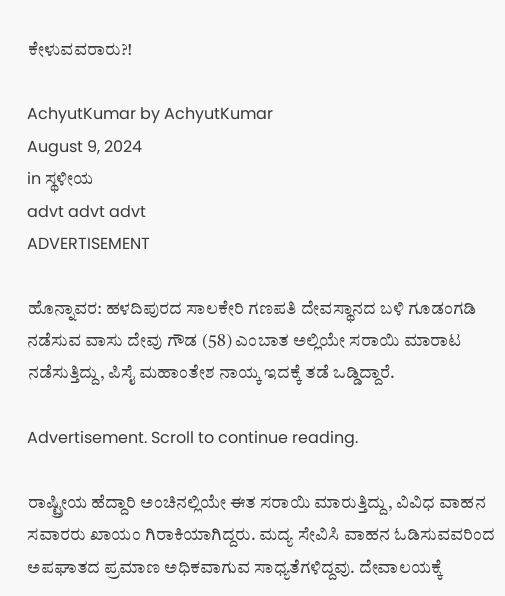ಕೇಳುವವರಾರು?!

AchyutKumar by AchyutKumar
August 9, 2024
in ಸ್ಥಳೀಯ
advt advt advt
ADVERTISEMENT

ಹೊನ್ನಾವರ: ಹಳದಿಪುರದ ಸಾಲಕೇರಿ ಗಣಪತಿ ದೇವಸ್ಥಾನದ ಬಳಿ ಗೂಡಂಗಡಿ ನಡೆಸುವ ವಾಸು ದೇವು ಗೌಡ (58) ಎಂಬಾತ ಅಲ್ಲಿಯೇ ಸರಾಯಿ ಮಾರಾಟ ನಡೆಸುತ್ತಿದ್ದು, ಪಿಸೈ ಮಹಾಂತೇಶ ನಾಯ್ಕ ಇದಕ್ಕೆ ತಡೆ ಒಡ್ಡಿದ್ದಾರೆ.

Advertisement. Scroll to continue reading.

ರಾಷ್ಟ್ರೀಯ ಹೆದ್ದಾರಿ ಅಂಚಿನಲ್ಲಿಯೇ ಈತ ಸರಾಯಿ ಮಾರುತ್ತಿದ್ದು, ವಿವಿಧ ವಾಹನ ಸವಾರರು ಖಾಯಂ ಗಿರಾಕಿಯಾಗಿದ್ದರು. ಮದ್ಯ ಸೇವಿಸಿ ವಾಹನ ಓಡಿಸುವವರಿಂದ ಅಪಘಾತದ ಪ್ರಮಾಣ ಅಧಿಕವಾಗುವ ಸಾಧ್ಯತೆಗಳಿದ್ದವು. ದೇವಾಲಯಕ್ಕೆ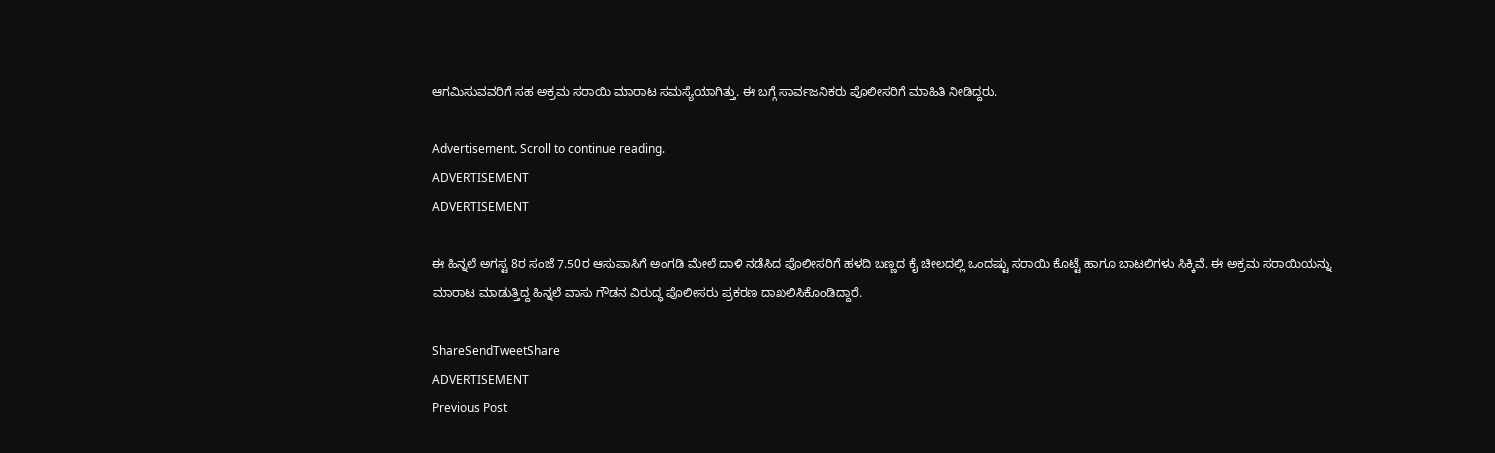ಆಗಮಿಸುವವರಿಗೆ ಸಹ ಅಕ್ರಮ ಸರಾಯಿ ಮಾರಾಟ ಸಮಸ್ಯೆಯಾಗಿತ್ತು. ಈ ಬಗ್ಗೆ ಸಾರ್ವಜನಿಕರು ಪೊಲೀಸರಿಗೆ ಮಾಹಿತಿ ನೀಡಿದ್ದರು.

Advertisement. Scroll to continue reading.
ADVERTISEMENT
ADVERTISEMENT

ಈ ಹಿನ್ನಲೆ ಅಗಸ್ಟ 8ರ ಸಂಜೆ 7.50ರ ಆಸುಪಾಸಿಗೆ ಅಂಗಡಿ ಮೇಲೆ ದಾಳಿ ನಡೆಸಿದ ಪೊಲೀಸರಿಗೆ ಹಳದಿ ಬಣ್ಣದ ಕೈ ಚೀಲದಲ್ಲಿ ಒಂದಷ್ಟು ಸರಾಯಿ ಕೊಟ್ಟೆ ಹಾಗೂ ಬಾಟಲಿಗಳು ಸಿಕ್ಕಿವೆ. ಈ ಅಕ್ರಮ ಸರಾಯಿಯನ್ನು ಮಾರಾಟ ಮಾಡುತ್ತಿದ್ದ ಹಿನ್ನಲೆ ವಾಸು ಗೌಡನ ವಿರುದ್ಧ ಪೊಲೀಸರು ಪ್ರಕರಣ ದಾಖಲಿಸಿಕೊಂಡಿದ್ದಾರೆ.

ShareSendTweetShare
ADVERTISEMENT
Previous Post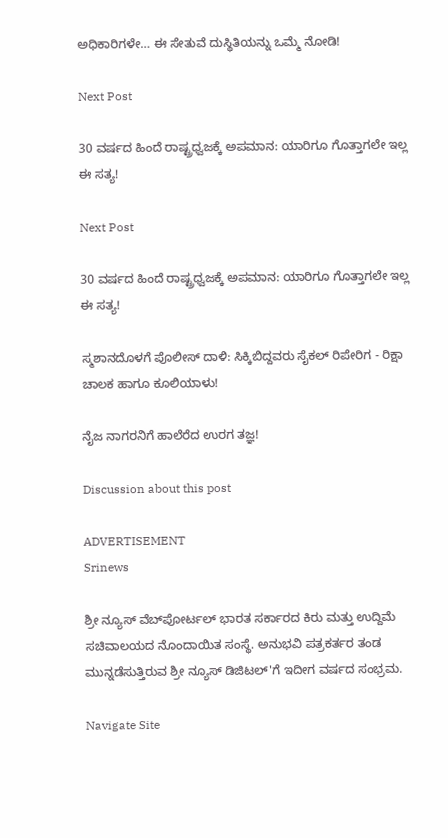ಅಧಿಕಾರಿಗಳೇ… ಈ ಸೇತುವೆ ದುಸ್ಥಿತಿಯನ್ನು ಒಮ್ಮೆ ನೋಡಿ!

Next Post

30 ವರ್ಷದ ಹಿಂದೆ ರಾಷ್ಟ್ರಧ್ವಜಕ್ಕೆ ಅಪಮಾನ: ಯಾರಿಗೂ ಗೊತ್ತಾಗಲೇ ಇಲ್ಲ ಈ ಸತ್ಯ!

Next Post

30 ವರ್ಷದ ಹಿಂದೆ ರಾಷ್ಟ್ರಧ್ವಜಕ್ಕೆ ಅಪಮಾನ: ಯಾರಿಗೂ ಗೊತ್ತಾಗಲೇ ಇಲ್ಲ ಈ ಸತ್ಯ!

ಸ್ಮಶಾನದೊಳಗೆ ಪೊಲೀಸ್ ದಾಳಿ: ಸಿಕ್ಕಿಬಿದ್ದವರು ಸೈಕಲ್ ರಿಪೇರಿಗ - ರಿಕ್ಷಾ ಚಾಲಕ ಹಾಗೂ ಕೂಲಿಯಾಳು!

ನೈಜ ನಾಗರನಿಗೆ ಹಾಲೆರೆದ ಉರಗ ತಜ್ಞ!

Discussion about this post

ADVERTISEMENT
Srinews

ಶ್ರೀ ನ್ಯೂಸ್ ವೆಬ್‌ಪೋರ್ಟಲ್ ಭಾರತ ಸರ್ಕಾರದ ಕಿರು ಮತ್ತು ಉದ್ದಿಮೆ ಸಚಿವಾಲಯದ ನೊಂದಾಯಿತ ಸಂಸ್ಥೆ. ಅನುಭವಿ ಪತ್ರಕರ್ತರ ತಂಡ ಮುನ್ನಡೆಸುತ್ತಿರುವ ಶ್ರೀ ನ್ಯೂಸ್ ಡಿಜಿಟಲ್'ಗೆ ಇದೀಗ ವರ್ಷದ ಸಂಭ್ರಮ.

Navigate Site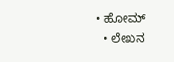• ಹೋಮ್
  • ಲೇಖನ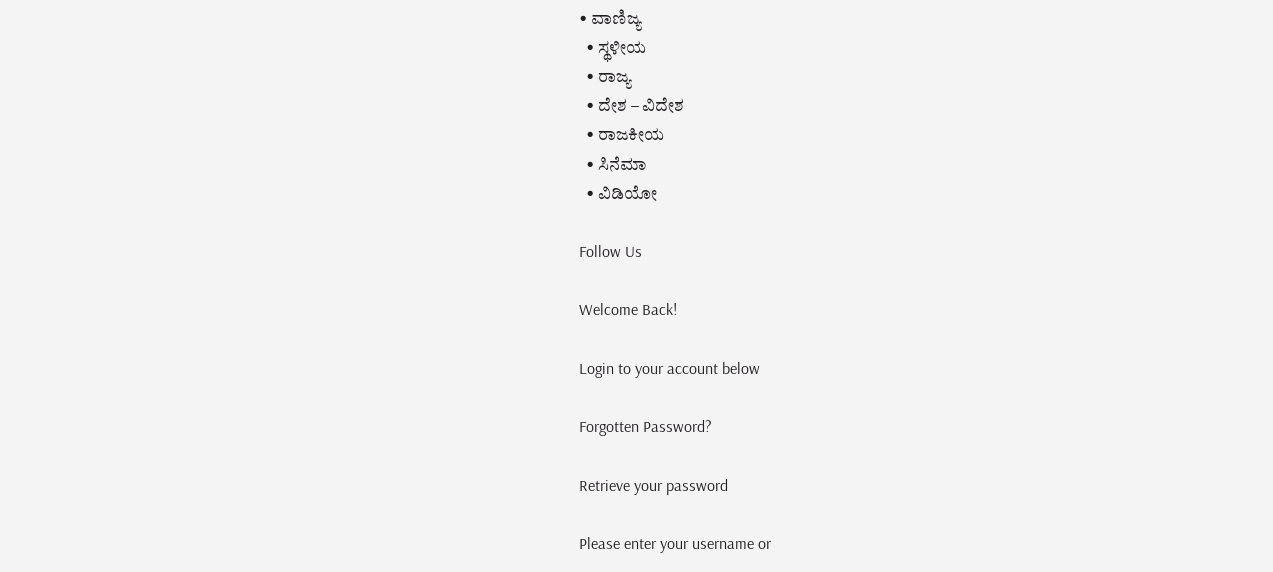• ವಾಣಿಜ್ಯ
  • ಸ್ಥಳೀಯ
  • ರಾಜ್ಯ
  • ದೇಶ – ವಿದೇಶ
  • ರಾಜಕೀಯ
  • ಸಿನೆಮಾ
  • ವಿಡಿಯೋ

Follow Us

Welcome Back!

Login to your account below

Forgotten Password?

Retrieve your password

Please enter your username or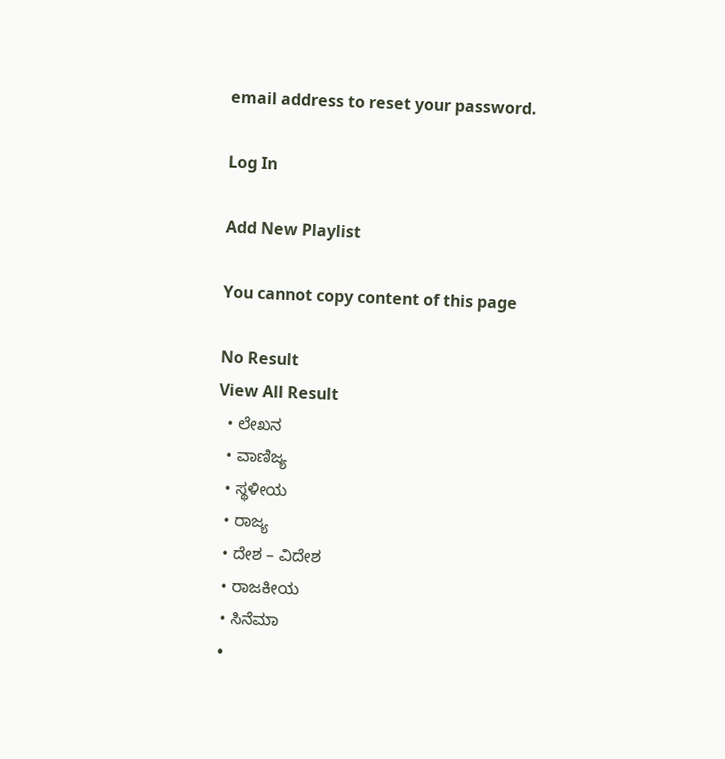email address to reset your password.

Log In

Add New Playlist

You cannot copy content of this page

No Result
View All Result
  • ಲೇಖನ
  • ವಾಣಿಜ್ಯ
  • ಸ್ಥಳೀಯ
  • ರಾಜ್ಯ
  • ದೇಶ – ವಿದೇಶ
  • ರಾಜಕೀಯ
  • ಸಿನೆಮಾ
  •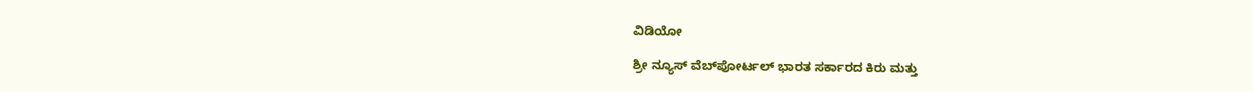ವಿಡಿಯೋ

ಶ್ರೀ ನ್ಯೂಸ್ ವೆಬ್‌ಪೋರ್ಟಲ್ ಭಾರತ ಸರ್ಕಾರದ ಕಿರು ಮತ್ತು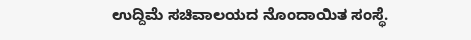ಉದ್ದಿಮೆ ಸಚಿವಾಲಯದ ನೊಂದಾಯಿತ ಸಂಸ್ಥೆ.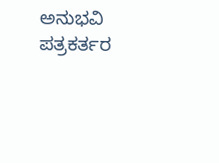ಅನುಭವಿ ಪತ್ರಕರ್ತರ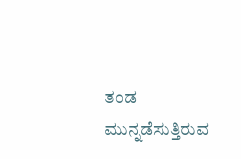ತಂಡ ಮುನ್ನಡೆಸುತ್ತಿರುವ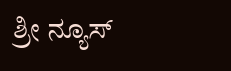ಶ್ರೀ ನ್ಯೂಸ್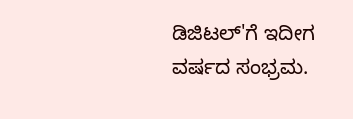ಡಿಜಿಟಲ್'ಗೆ ಇದೀಗ ವರ್ಷದ ಸಂಭ್ರಮ.